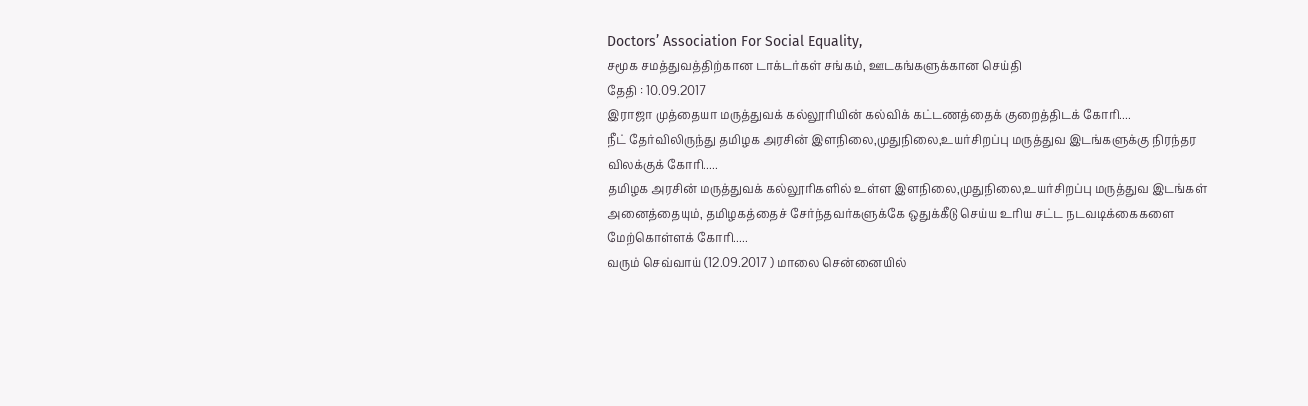Doctors’ Association For Social Equality,
சமூக சமத்துவத்திற்கான டாக்டர்கள் சங்கம், ஊடகங்களுக்கான செய்தி
தேதி : 10.09.2017
இராஜா முத்தையா மருத்துவக் கல்லூரியின் கல்விக் கட்டணத்தைக் குறைத்திடக் கோரி....
நீட் தேர்விலிருந்து தமிழக அரசின் இளநிலை,முதுநிலை,உயர்சிறப்பு மருத்துவ இடங்களுக்கு நிரந்தர விலக்குக் கோரி.....
தமிழக அரசின் மருத்துவக் கல்லூரிகளில் உள்ள இளநிலை,முதுநிலை,உயர்சிறப்பு மருத்துவ இடங்கள் அனைத்தையும், தமிழகத்தைச் சேர்ந்தவர்களுக்கே ஒதுக்கீடு செய்ய உரிய சட்ட நடவடிக்கைகளை மேற்கொள்ளக் கோரி.....
வரும் செவ்வாய் (12.09.2017 ) மாலை சென்னையில்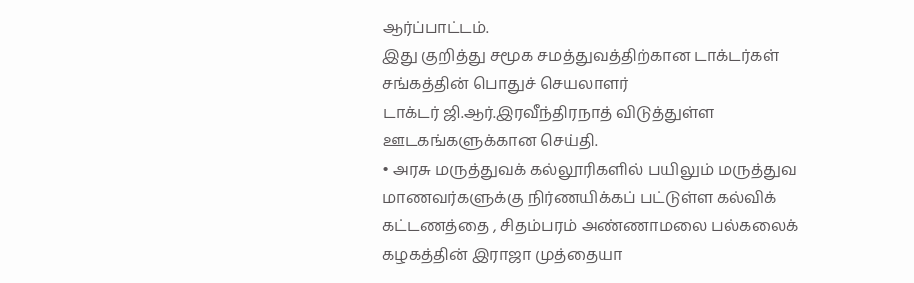ஆர்ப்பாட்டம்.
இது குறித்து சமூக சமத்துவத்திற்கான டாக்டர்கள் சங்கத்தின் பொதுச் செயலாளர்
டாக்டர் ஜி.ஆர்.இரவீந்திரநாத் விடுத்துள்ள ஊடகங்களுக்கான செய்தி.
• அரசு மருத்துவக் கல்லூரிகளில் பயிலும் மருத்துவ மாணவர்களுக்கு நிர்ணயிக்கப் பட்டுள்ள கல்விக் கட்டணத்தை , சிதம்பரம் அண்ணாமலை பல்கலைக் கழகத்தின் இராஜா முத்தையா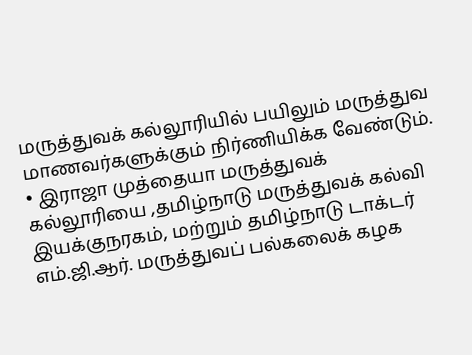மருத்துவக் கல்லூரியில் பயிலும் மருத்துவ மாணவர்களுக்கும் நிர்ணியிக்க வேண்டும்.
• இராஜா முத்தையா மருத்துவக் கல்லூரியை ,தமிழ்நாடு மருத்துவக் கல்வி இயக்குநரகம், மற்றும் தமிழ்நாடு டாக்டர் எம்.ஜி.ஆர். மருத்துவப் பல்கலைக் கழக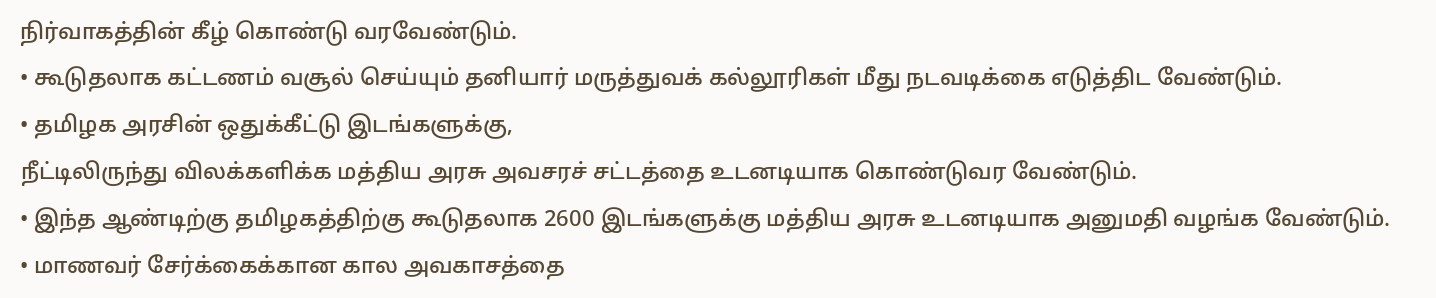நிர்வாகத்தின் கீழ் கொண்டு வரவேண்டும்.
• கூடுதலாக கட்டணம் வசூல் செய்யும் தனியார் மருத்துவக் கல்லூரிகள் மீது நடவடிக்கை எடுத்திட வேண்டும்.
• தமிழக அரசின் ஒதுக்கீட்டு இடங்களுக்கு,
நீட்டிலிருந்து விலக்களிக்க மத்திய அரசு அவசரச் சட்டத்தை உடனடியாக கொண்டுவர வேண்டும்.
• இந்த ஆண்டிற்கு தமிழகத்திற்கு கூடுதலாக 2600 இடங்களுக்கு மத்திய அரசு உடனடியாக அனுமதி வழங்க வேண்டும்.
• மாணவர் சேர்க்கைக்கான கால அவகாசத்தை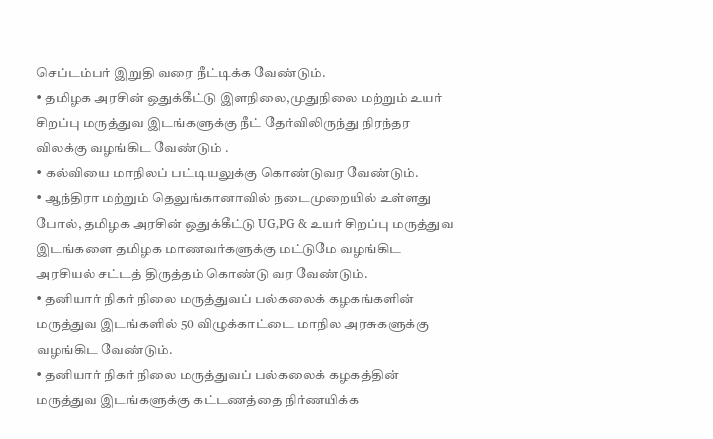செப்டம்பர் இறுதி வரை நீட்டிக்க வேண்டும்.
• தமிழக அரசின் ஒதுக்கீட்டு இளநிலை,முதுநிலை மற்றும் உயர் சிறப்பு மருத்துவ இடங்களுக்கு நீட் தேர்விலிருந்து நிரந்தர விலக்கு வழங்கிட வேண்டும் .
• கல்வியை மாநிலப் பட்டியலுக்கு கொண்டுவர வேண்டும்.
• ஆந்திரா மற்றும் தெலுங்கானாவில் நடைமுறையில் உள்ளது போல், தமிழக அரசின் ஒதுக்கீட்டு UG,PG & உயர் சிறப்பு மருத்துவ இடங்களை தமிழக மாணவர்களுக்கு மட்டுமே வழங்கிட அரசியல் சட்டத் திருத்தம் கொண்டு வர வேண்டும்.
• தனியார் நிகர் நிலை மருத்துவப் பல்கலைக் கழகங்களின் மருத்துவ இடங்களில் 50 விழுக்காட்டை மாநில அரசுகளுக்கு வழங்கிட வேண்டும்.
• தனியார் நிகர் நிலை மருத்துவப் பல்கலைக் கழகத்தின் மருத்துவ இடங்களுக்கு கட்டணத்தை நிர்ணயிக்க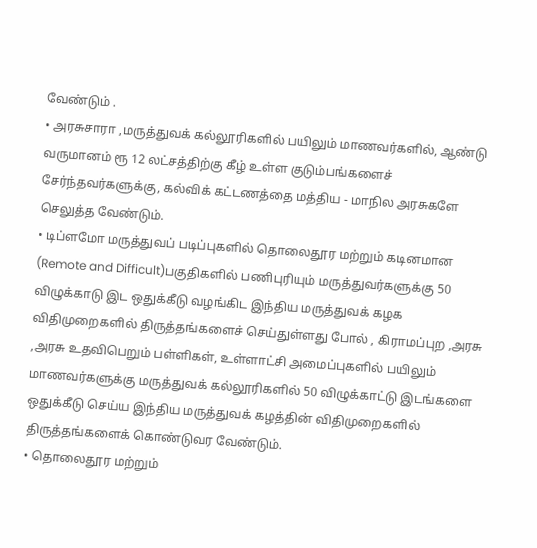வேண்டும் .
• அரசுசாரா ,மருத்துவக் கல்லூரிகளில் பயிலும் மாணவர்களில், ஆண்டு வருமானம் ரூ 12 லட்சத்திற்கு கீழ் உள்ள குடும்பங்களைச் சேர்ந்தவர்களுக்கு, கல்விக் கட்டணத்தை மத்திய - மாநில அரசுகளே செலுத்த வேண்டும்.
• டிப்ளமோ மருத்துவப் படிப்புகளில் தொலைதூர மற்றும் கடினமான (Remote and Difficult)பகுதிகளில் பணிபுரியும் மருத்துவர்களுக்கு 50 விழுக்காடு இட ஒதுக்கீடு வழங்கிட இந்திய மருத்துவக் கழக விதிமுறைகளில் திருத்தங்களைச் செய்துள்ளது போல் , கிராமப்புற ,அரசு ,அரசு உதவிபெறும் பள்ளிகள், உள்ளாட்சி அமைப்புகளில் பயிலும் மாணவர்களுக்கு மருத்துவக் கல்லூரிகளில் 50 விழுக்காட்டு இடங்களை ஒதுக்கீடு செய்ய இந்திய மருத்துவக் கழத்தின் விதிமுறைகளில் திருத்தங்களைக் கொண்டுவர வேண்டும்.
• தொலைதூர மற்றும்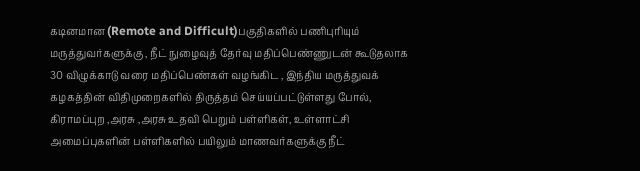கடினமான (Remote and Difficult)பகுதிகளில் பணிபுரியும் மருத்துவர்களுக்கு , நீட் நுழைவுத் தேர்வு மதிப்பெண்ணுடன் கூடுதலாக 30 விழுக்காடு வரை மதிப்பெண்கள் வழங்கிட , இந்திய மருத்துவக் கழகத்தின் விதிமுறைகளில் திருத்தம் செய்யப்பட்டுள்ளது போல், கிராமப்புற ,அரசு ,அரசு உதவி பெறும் பள்ளிகள், உள்ளாட்சி அமைப்புகளின் பள்ளிகளில் பயிலும் மாணவர்களுக்கு நீட்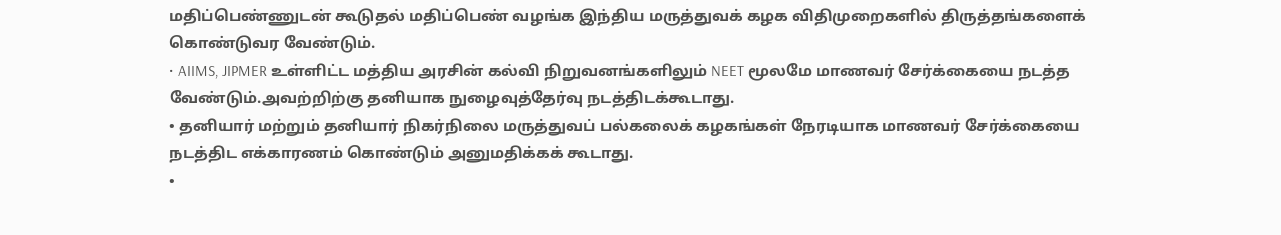மதிப்பெண்ணுடன் கூடுதல் மதிப்பெண் வழங்க இந்திய மருத்துவக் கழக விதிமுறைகளில் திருத்தங்களைக் கொண்டுவர வேண்டும்.
• AIIMS, JIPMER உள்ளிட்ட மத்திய அரசின் கல்வி நிறுவனங்களிலும் NEET மூலமே மாணவர் சேர்க்கையை நடத்த வேண்டும்.அவற்றிற்கு தனியாக நுழைவுத்தேர்வு நடத்திடக்கூடாது.
• தனியார் மற்றும் தனியார் நிகர்நிலை மருத்துவப் பல்கலைக் கழகங்கள் நேரடியாக மாணவர் சேர்க்கையை நடத்திட எக்காரணம் கொண்டும் அனுமதிக்கக் கூடாது.
•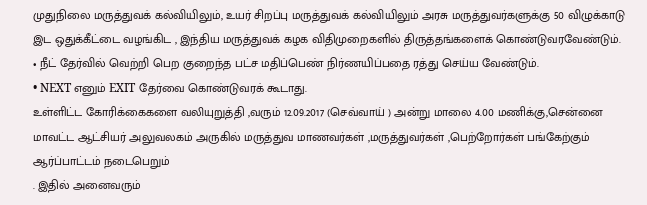முதுநிலை மருத்துவக் கல்வியிலும், உயர் சிறப்பு மருத்துவக் கல்வியிலும் அரசு மருத்துவர்களுக்கு 50 விழுக்காடு இட ஒதுக்கீட்டை வழங்கிட , இந்திய மருத்துவக் கழக விதிமுறைகளில் திருத்தங்களைக் கொண்டுவரவேண்டும்.
• நீட் தேர்வில் வெற்றி பெற குறைந்த பட்ச மதிப்பெண் நிர்ணயிப்பதை ரத்து செய்ய வேண்டும்.
• NEXT எனும் EXIT தேர்வை கொண்டுவரக் கூடாது.
உள்ளிட்ட கோரிக்கைகளை வலியுறுத்தி ,வரும் 12.09.2017 (செவ்வாய் ) அன்று மாலை 4.00 மணிக்கு,சென்னை மாவட்ட ஆட்சியர் அலுவலகம் அருகில் மருத்துவ மாணவர்கள் ,மருத்துவர்கள் ,பெற்றோர்கள் பங்கேற்கும் ஆர்ப்பாட்டம் நடைபெறும்
. இதில் அனைவரும்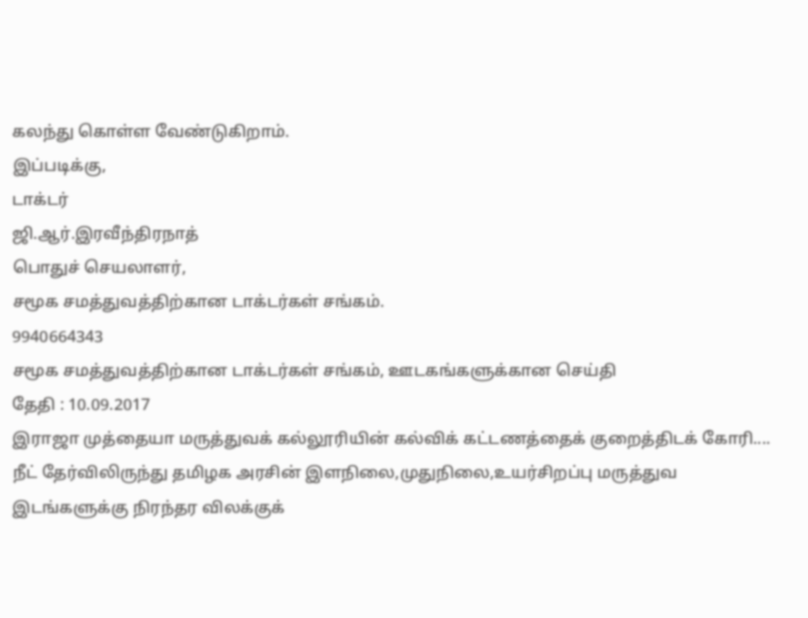கலந்து கொள்ள வேண்டுகிறாம்.
இப்படிக்கு,
டாக்டர்
ஜி.ஆர்.இரவீந்திரநாத்
பொதுச் செயலாளர்,
சமூக சமத்துவத்திற்கான டாக்டர்கள் சங்கம்.
9940664343
சமூக சமத்துவத்திற்கான டாக்டர்கள் சங்கம், ஊடகங்களுக்கான செய்தி
தேதி : 10.09.2017
இராஜா முத்தையா மருத்துவக் கல்லூரியின் கல்விக் கட்டணத்தைக் குறைத்திடக் கோரி....
நீட் தேர்விலிருந்து தமிழக அரசின் இளநிலை,முதுநிலை,உயர்சிறப்பு மருத்துவ இடங்களுக்கு நிரந்தர விலக்குக்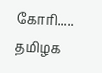கோரி.....
தமிழக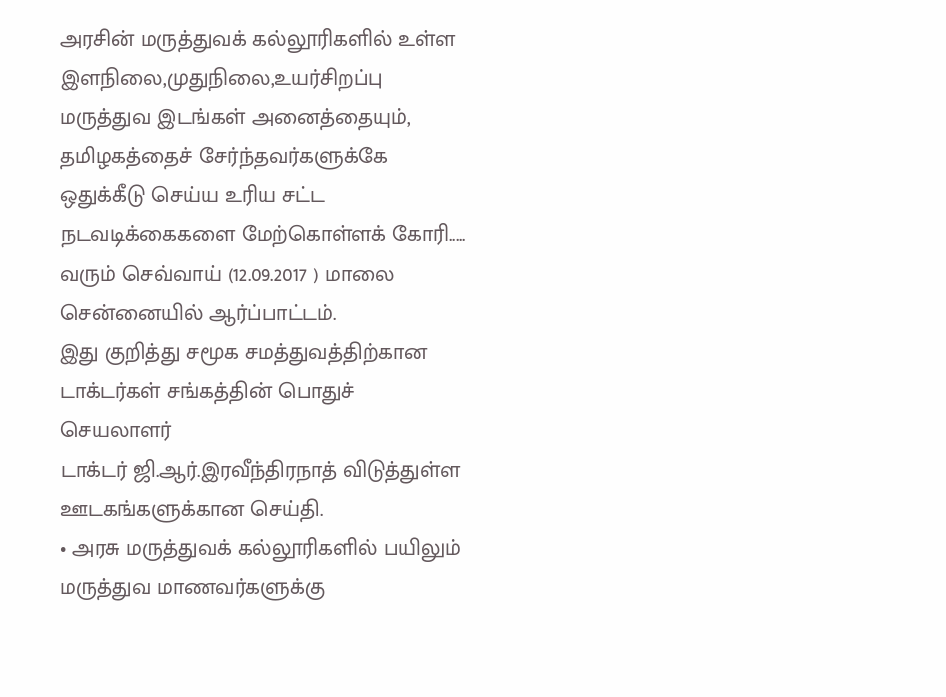அரசின் மருத்துவக் கல்லூரிகளில் உள்ள இளநிலை,முதுநிலை,உயர்சிறப்பு மருத்துவ இடங்கள் அனைத்தையும், தமிழகத்தைச் சேர்ந்தவர்களுக்கே ஒதுக்கீடு செய்ய உரிய சட்ட நடவடிக்கைகளை மேற்கொள்ளக் கோரி.....
வரும் செவ்வாய் (12.09.2017 ) மாலை சென்னையில் ஆர்ப்பாட்டம்.
இது குறித்து சமூக சமத்துவத்திற்கான டாக்டர்கள் சங்கத்தின் பொதுச் செயலாளர்
டாக்டர் ஜி.ஆர்.இரவீந்திரநாத் விடுத்துள்ள ஊடகங்களுக்கான செய்தி.
• அரசு மருத்துவக் கல்லூரிகளில் பயிலும் மருத்துவ மாணவர்களுக்கு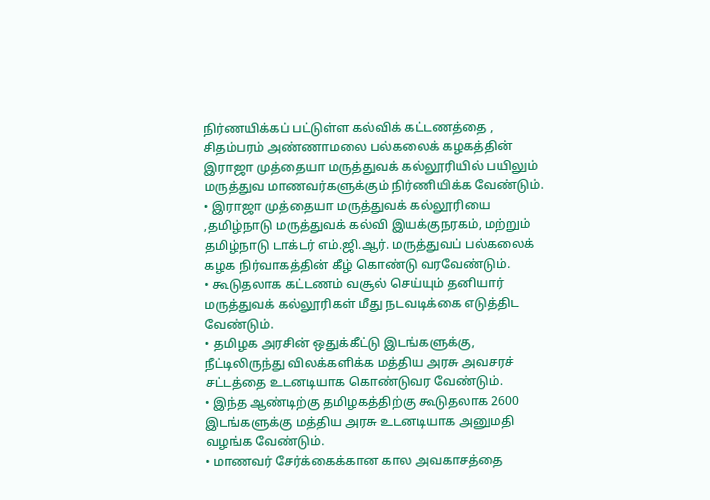நிர்ணயிக்கப் பட்டுள்ள கல்விக் கட்டணத்தை , சிதம்பரம் அண்ணாமலை பல்கலைக் கழகத்தின் இராஜா முத்தையா மருத்துவக் கல்லூரியில் பயிலும் மருத்துவ மாணவர்களுக்கும் நிர்ணியிக்க வேண்டும்.
• இராஜா முத்தையா மருத்துவக் கல்லூரியை ,தமிழ்நாடு மருத்துவக் கல்வி இயக்குநரகம், மற்றும் தமிழ்நாடு டாக்டர் எம்.ஜி.ஆர். மருத்துவப் பல்கலைக் கழக நிர்வாகத்தின் கீழ் கொண்டு வரவேண்டும்.
• கூடுதலாக கட்டணம் வசூல் செய்யும் தனியார் மருத்துவக் கல்லூரிகள் மீது நடவடிக்கை எடுத்திட வேண்டும்.
• தமிழக அரசின் ஒதுக்கீட்டு இடங்களுக்கு,
நீட்டிலிருந்து விலக்களிக்க மத்திய அரசு அவசரச் சட்டத்தை உடனடியாக கொண்டுவர வேண்டும்.
• இந்த ஆண்டிற்கு தமிழகத்திற்கு கூடுதலாக 2600 இடங்களுக்கு மத்திய அரசு உடனடியாக அனுமதி வழங்க வேண்டும்.
• மாணவர் சேர்க்கைக்கான கால அவகாசத்தை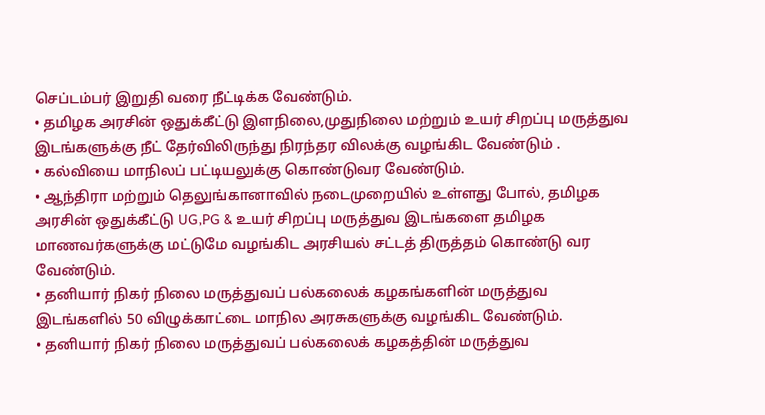செப்டம்பர் இறுதி வரை நீட்டிக்க வேண்டும்.
• தமிழக அரசின் ஒதுக்கீட்டு இளநிலை,முதுநிலை மற்றும் உயர் சிறப்பு மருத்துவ இடங்களுக்கு நீட் தேர்விலிருந்து நிரந்தர விலக்கு வழங்கிட வேண்டும் .
• கல்வியை மாநிலப் பட்டியலுக்கு கொண்டுவர வேண்டும்.
• ஆந்திரா மற்றும் தெலுங்கானாவில் நடைமுறையில் உள்ளது போல், தமிழக அரசின் ஒதுக்கீட்டு UG,PG & உயர் சிறப்பு மருத்துவ இடங்களை தமிழக மாணவர்களுக்கு மட்டுமே வழங்கிட அரசியல் சட்டத் திருத்தம் கொண்டு வர வேண்டும்.
• தனியார் நிகர் நிலை மருத்துவப் பல்கலைக் கழகங்களின் மருத்துவ இடங்களில் 50 விழுக்காட்டை மாநில அரசுகளுக்கு வழங்கிட வேண்டும்.
• தனியார் நிகர் நிலை மருத்துவப் பல்கலைக் கழகத்தின் மருத்துவ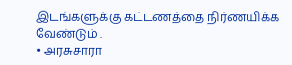இடங்களுக்கு கட்டணத்தை நிர்ணயிக்க வேண்டும் .
• அரசுசாரா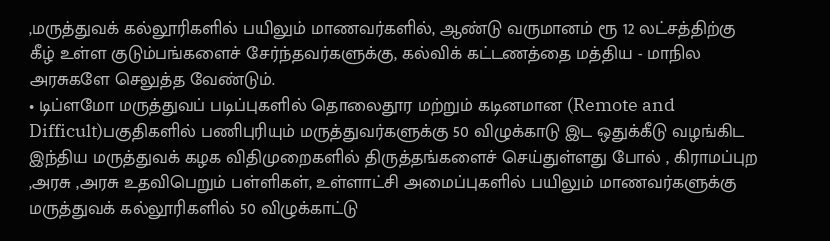,மருத்துவக் கல்லூரிகளில் பயிலும் மாணவர்களில், ஆண்டு வருமானம் ரூ 12 லட்சத்திற்கு கீழ் உள்ள குடும்பங்களைச் சேர்ந்தவர்களுக்கு, கல்விக் கட்டணத்தை மத்திய - மாநில அரசுகளே செலுத்த வேண்டும்.
• டிப்ளமோ மருத்துவப் படிப்புகளில் தொலைதூர மற்றும் கடினமான (Remote and Difficult)பகுதிகளில் பணிபுரியும் மருத்துவர்களுக்கு 50 விழுக்காடு இட ஒதுக்கீடு வழங்கிட இந்திய மருத்துவக் கழக விதிமுறைகளில் திருத்தங்களைச் செய்துள்ளது போல் , கிராமப்புற ,அரசு ,அரசு உதவிபெறும் பள்ளிகள், உள்ளாட்சி அமைப்புகளில் பயிலும் மாணவர்களுக்கு மருத்துவக் கல்லூரிகளில் 50 விழுக்காட்டு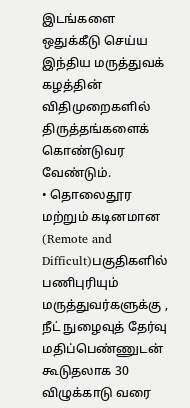இடங்களை ஒதுக்கீடு செய்ய இந்திய மருத்துவக் கழத்தின் விதிமுறைகளில் திருத்தங்களைக் கொண்டுவர வேண்டும்.
• தொலைதூர மற்றும் கடினமான (Remote and Difficult)பகுதிகளில் பணிபுரியும் மருத்துவர்களுக்கு , நீட் நுழைவுத் தேர்வு மதிப்பெண்ணுடன் கூடுதலாக 30 விழுக்காடு வரை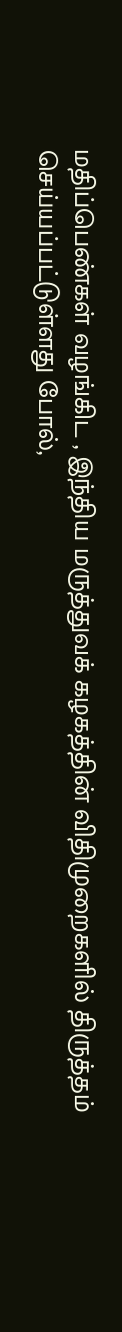மதிப்பெண்கள் வழங்கிட , இந்திய மருத்துவக் கழகத்தின் விதிமுறைகளில் திருத்தம் செய்யப்பட்டுள்ளது போல்,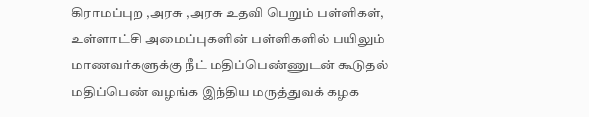கிராமப்புற ,அரசு ,அரசு உதவி பெறும் பள்ளிகள், உள்ளாட்சி அமைப்புகளின் பள்ளிகளில் பயிலும் மாணவர்களுக்கு நீட் மதிப்பெண்ணுடன் கூடுதல் மதிப்பெண் வழங்க இந்திய மருத்துவக் கழக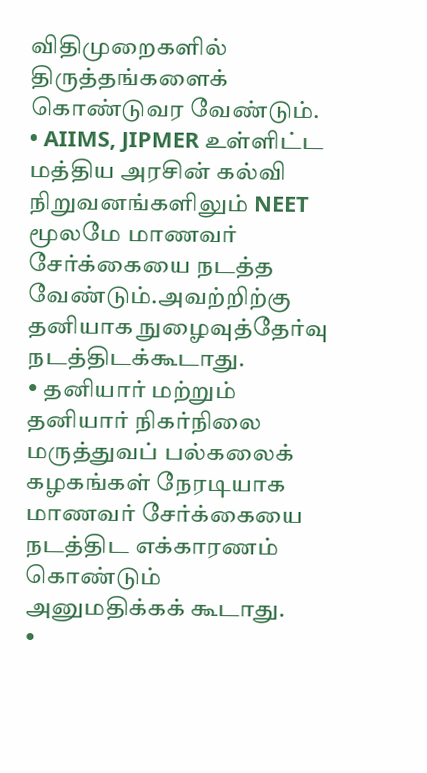விதிமுறைகளில் திருத்தங்களைக் கொண்டுவர வேண்டும்.
• AIIMS, JIPMER உள்ளிட்ட மத்திய அரசின் கல்வி நிறுவனங்களிலும் NEET மூலமே மாணவர் சேர்க்கையை நடத்த வேண்டும்.அவற்றிற்கு தனியாக நுழைவுத்தேர்வு நடத்திடக்கூடாது.
• தனியார் மற்றும் தனியார் நிகர்நிலை மருத்துவப் பல்கலைக் கழகங்கள் நேரடியாக மாணவர் சேர்க்கையை நடத்திட எக்காரணம் கொண்டும் அனுமதிக்கக் கூடாது.
•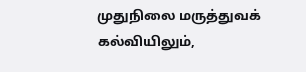முதுநிலை மருத்துவக் கல்வியிலும்,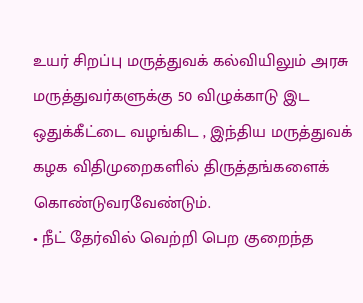உயர் சிறப்பு மருத்துவக் கல்வியிலும் அரசு மருத்துவர்களுக்கு 50 விழுக்காடு இட ஒதுக்கீட்டை வழங்கிட , இந்திய மருத்துவக் கழக விதிமுறைகளில் திருத்தங்களைக் கொண்டுவரவேண்டும்.
• நீட் தேர்வில் வெற்றி பெற குறைந்த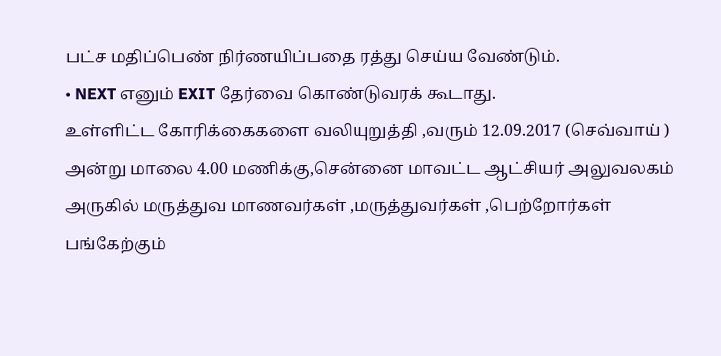பட்ச மதிப்பெண் நிர்ணயிப்பதை ரத்து செய்ய வேண்டும்.
• NEXT எனும் EXIT தேர்வை கொண்டுவரக் கூடாது.
உள்ளிட்ட கோரிக்கைகளை வலியுறுத்தி ,வரும் 12.09.2017 (செவ்வாய் ) அன்று மாலை 4.00 மணிக்கு,சென்னை மாவட்ட ஆட்சியர் அலுவலகம் அருகில் மருத்துவ மாணவர்கள் ,மருத்துவர்கள் ,பெற்றோர்கள் பங்கேற்கும்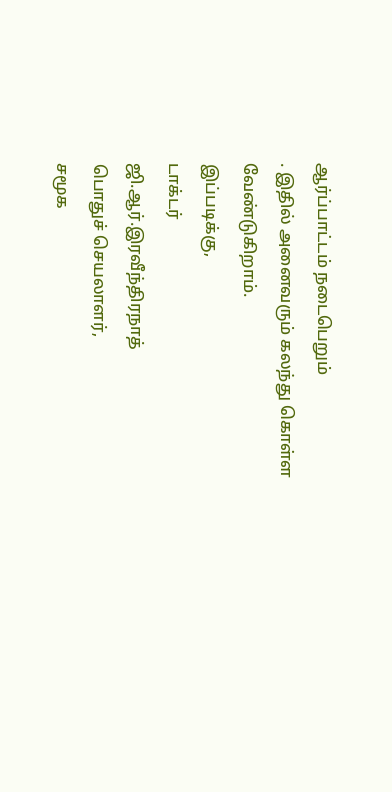ஆர்ப்பாட்டம் நடைபெறும்
. இதில் அனைவரும் கலந்து கொள்ள வேண்டுகிறாம்.
இப்படிக்கு,
டாக்டர்
ஜி.ஆர்.இரவீந்திரநாத்
பொதுச் செயலாளர்,
சமூக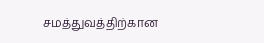சமத்துவத்திற்கான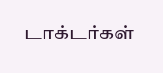டாக்டர்கள்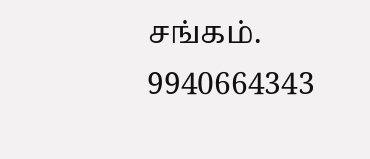சங்கம்.
9940664343